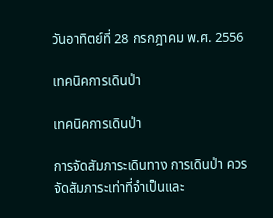วันอาทิตย์ที่ 28 กรกฎาคม พ.ศ. 2556

เทคนิคการเดินป่า

เทคนิคการเดินป่า

การจัดสัมภาระเดินทาง การเดินป่า ควรจัดสัมภาระเท่าที่จำเป็นและ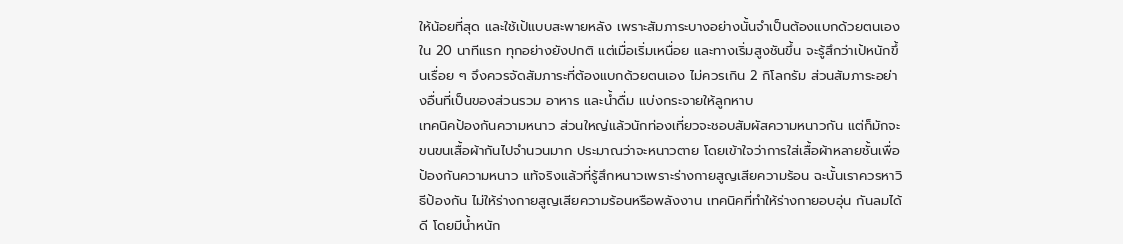ให้น้อยที่สุด และใช้เป้แบบสะพายหลัง เพราะสัมภาระบางอย่างนั้นจำเป็นต้องแบกด้วยตนเอง
ใน 20 นาทีแรก ทุกอย่างยังปกติ แต่เมื่อเริ่มเหนื่อย และทางเริ่มสูงชันขึ้น จะรู้สึกว่าเป้หนักขึ้นเรื่อย ๆ จึงควรจัดสัมภาระที่ต้องแบกด้วยตนเอง ไม่ควรเกิน 2 กิโลกรัม ส่วนสัมภาระอย่างอื่นที่เป็นของส่วนรวม อาหาร และน้ำดื่ม แบ่งกระจายให้ลูกหาบ
เทคนิคป้องกันความหนาว ส่วนใหญ่แล้วนักท่องเที่ยวจะชอบสัมผัสความหนาวกัน แต่ก็มักจะขนขนเสื้อผ้ากันไปจำนวนมาก ประมาณว่าจะหนาวตาย โดยเข้าใจว่าการใส่เสื้อผ้าหลายชั้นเพื่อป้องกันความหนาว แท้จริงแล้วที่รู้สึกหนาวเพราะร่างกายสูญเสียความร้อน ฉะนั้นเราควรหาวิธีป้องกัน ไม่ให้ร่างกายสูญเสียความร้อนหรือพลังงาน เทคนิคที่ทำให้ร่างกายอบอุ่น กันลมได้ดี โดยมีน้ำหนัก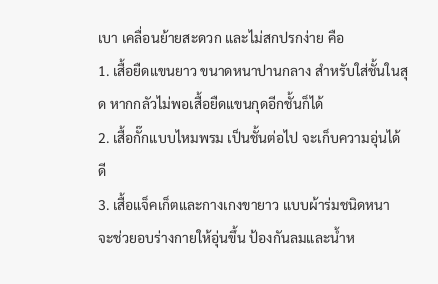เบา เคลื่อนย้ายสะดวก และไม่สกปรกง่าย คือ
1. เสื้อยืดแขนยาว ขนาดหนาปานกลาง สำหรับใส่ชั้นในสุด หากกลัวไม่พอเสื้อยืดแขนกุดอีกชั้นก็ได้
2. เสื้อกั๊กแบบไหมพรม เป็นชั้นต่อไป จะเก็บความอุ่นได้ดี
3. เสื้อแจ็คเก็ตและกางเกงขายาว แบบผ้าร่มชนิดหนา จะช่วยอบร่างกายให้อุ่นขึ้น ป้องกันลมและน้ำห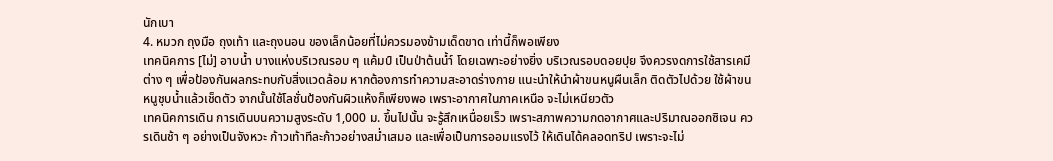นักเบา
4. หมวก ถุงมือ ถุงเท้า และถุงนอน ของเล็กน้อยที่ไม่ควรมองข้ามเด็ดขาด เท่านี้ก็พอเพียง
เทคนิคการ [ไม่] อาบน้ำ บางแห่งบริเวณรอบ ๆ แค้มป์ เป็นป่าต้นน้ำ์ โดยเฉพาะอย่างยิ่ง บริเวณรอบดอยปุย จึงควรงดการใช้สารเคมีต่าง ๆ เพื่อป้องกันผลกระทบกับสิ่งแวดล้อม หากต้องการทำความสะอาดร่างกาย แนะนำให้นำผ้าขนหนูผืนเล็ก ติดตัวไปด้วย ใช้ผ้าขนหนูชุบน้ำแล้วเช็ดตัว จากนั้นใช้โลชั่นป้องกันผิวแห้งก็เพียงพอ เพราะอากาศในภาคเหนือ จะไม่เหนียวตัว
เทคนิคการเดิน การเดินบนความสูงระดับ 1,000 ม. ขึ้นไปนั้น จะรู้สึกเหนื่อยเร็ว เพราะสภาพความกดอากาศและปริมาณออกซิเจน ควรเดินช้า ๆ อย่างเป็นจังหวะ ก้าวเท้าทีละก้าวอย่างสม่ำเสมอ และเพื่อเป็นการออมแรงไว้ ให้เดินได้คลอดทริป เพราะจะไม่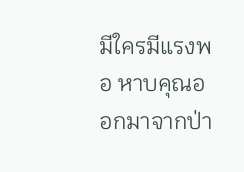มีใครมีแรงพอ หาบคุณออกมาจากป่า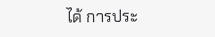ได้ การประ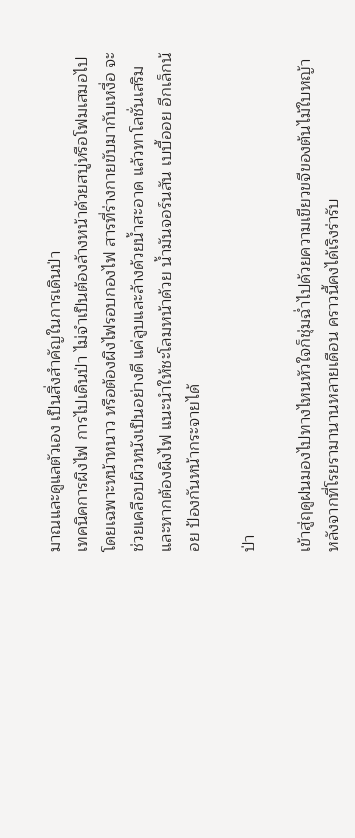มาณและดูแลตัวเอง เป็นสิ่งสำคัญในการเดินป่า
เทคนิคการผิงไฟ การไปเดินป่า ไม่จำเป็นต้องล้างหน้าด้วยสบู่หรือโฟมเสมอไป โดยเฉพาะหน้าหนาว หรือต้องผิงไฟรอบกองไฟ สารที่ร่างกายขับมากับเหงื่อ จะช่วยเคลือบผิวหนังเป็นอย่างดี แค่ลูบและล้างด้วยน้ำสะอาด แล้วทาโลชั่นเสริม และหากต้องผิงไฟ แนะนำให้ชะโลมหน้าด้วย น้ำมันจอร์นสัน เบบี้ออย อีกเล็กน้อย ป้องกันหน้ากระจายได้

ป่า

เข้าสู่ฤดูฝนมองไปทางไหนหัวใจก็ชุ่มฉ่ำไปด้วยความเขียวขจีของต้นไม้ใบหญ้า หลังจากที่โรยรามานานหลายเดือน คราวนี้คงได้เริงร่ารับ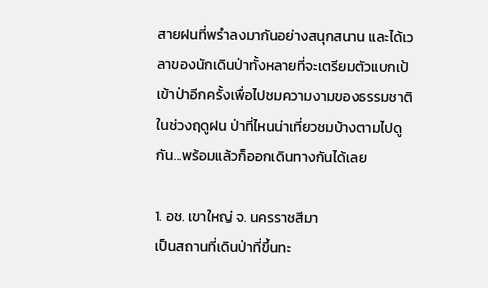สายฝนที่พรำลงมากันอย่างสนุกสนาน และได้เวลาของนักเดินป่าทั้งหลายที่จะเตรียมตัวแบกเป้เข้าป่าอีกครั้งเพื่อไปชมความงามของธรรมชาติในช่วงฤดูฝน ป่าที่ไหนน่าเที่ยวชมบ้างตามไปดูกัน...พร้อมแล้วก็ออกเดินทางกันได้เลย

1. อช. เขาใหญ่ จ. นครราชสีมา
เป็นสถานที่เดินป่าที่ขึ้นทะ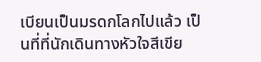เบียนเป็นมรดกโลกไปแล้ว เป็นที่ที่นักเดินทางหัวใจสีเขีย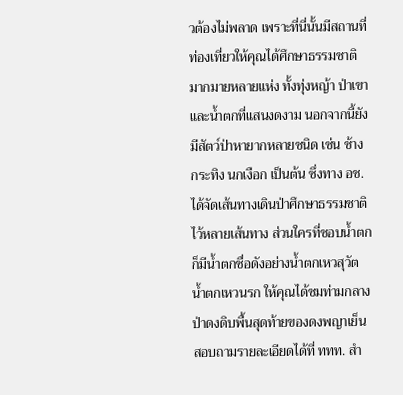วต้องไม่พลาด เพราะที่นี่นั้นมีสถานที่ท่องเที่ยวให้คุณได้ศึกษาธรรมชาติมากมายหลายแห่ง ทั้งทุ่งหญ้า ป่าเขา และน้ำตกที่แสนงดงาม นอกจากนี้ยังมีสัตว์ป่าหายากหลายชนิด เช่น ช้าง กระทิง นกเงือก เป็นต้น ซึ่งทาง อช. ได้จัดเส้นทางเดินป่าศึกษาธรรมชาติไว้หลายเส้นทาง ส่วนใครที่ชอบน้ำตกก็มีน้ำตกชื่อดังอย่างน้ำตกเหวสุวัต น้ำตกเหวนรก ให้คุณได้ชมท่ามกลางป่าดงดิบพื้นสุดท้ายของดงพญาเย็น
สอบถามรายละเอียดได้ที่ ททท. สำ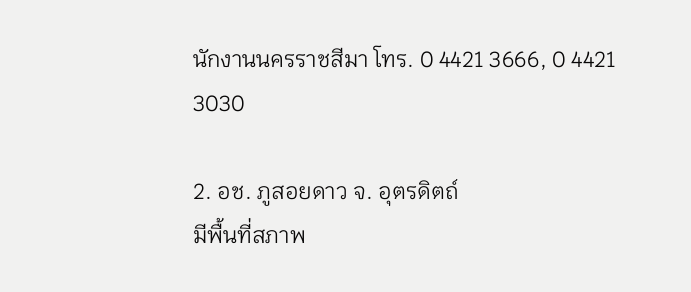นักงานนครราชสีมา โทร. 0 4421 3666, 0 4421 3030

2. อช. ภูสอยดาว จ. อุตรดิตถ์
มีพื้นที่สภาพ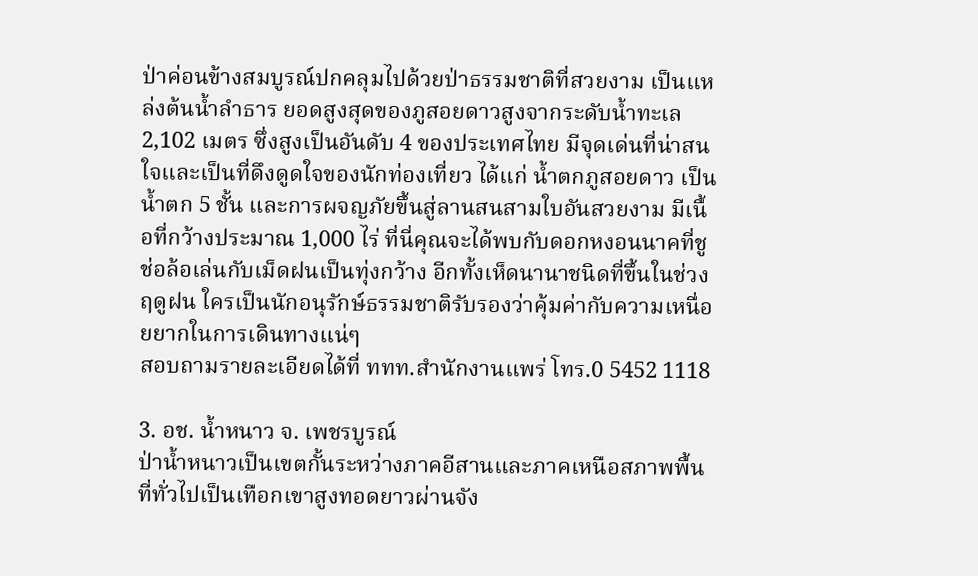ป่าค่อนข้างสมบูรณ์ปกคลุมไปด้วยป่าธรรมชาติที่สวยงาม เป็นแหล่งต้นน้ำลำธาร ยอดสูงสุดของภูสอยดาวสูงจากระดับน้ำทะเล 2,102 เมตร ซึ่งสูงเป็นอันดับ 4 ของประเทศไทย มีจุดเด่นที่น่าสนใจและเป็นที่ดึงดูดใจของนักท่องเที่ยว ได้แก่ น้ำตกภูสอยดาว เป็นน้ำตก 5 ชั้น และการผจญภัยขึ้นสู่ลานสนสามใบอันสวยงาม มีเนื้อที่กว้างประมาณ 1,000 ไร่ ที่นี่คุณจะได้พบกับดอกหงอนนาคที่ชูช่อล้อเล่นกับเม็ดฝนเป็นทุ่งกว้าง อีกทั้งเห็ดนานาชนิดที่ขึ้นในช่วงฤดูฝน ใครเป็นนักอนุรักษ์ธรรมชาติรับรองว่าคุ้มค่ากับความเหนื่อยยากในการเดินทางแน่ๆ
สอบถามรายละเอียดได้ที่ ททท.สำนักงานแพร่ โทร.0 5452 1118

3. อช. น้ำหนาว จ. เพชรบูรณ์
ป่าน้ำหนาวเป็นเขตกั้นระหว่างภาคอีสานและภาคเหนือสภาพพื้นที่ทั่วไปเป็นเทือกเขาสูงทอดยาวผ่านจัง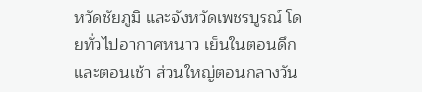หวัดชัยภูมิ และจังหวัดเพชรบูรณ์ โดยทั่วไปอากาศหนาว เย็นในตอนดึกและตอนเช้า ส่วนใหญ่ตอนกลางวัน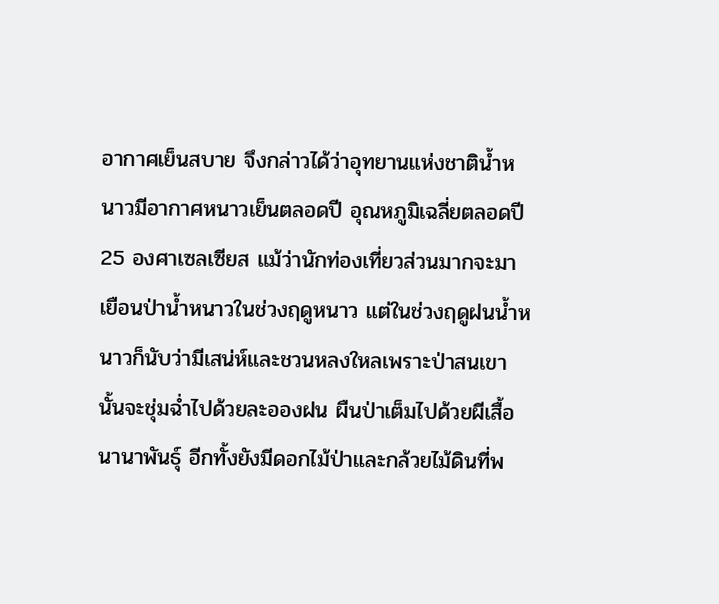อากาศเย็นสบาย จึงกล่าวได้ว่าอุทยานแห่งชาติน้ำหนาวมีอากาศหนาวเย็นตลอดปี อุณหภูมิเฉลี่ยตลอดปี 25 องศาเซลเซียส แม้ว่านักท่องเที่ยวส่วนมากจะมาเยือนป่าน้ำหนาวในช่วงฤดูหนาว แต่ในช่วงฤดูฝนน้ำหนาวก็นับว่ามีเสน่ห์และชวนหลงใหลเพราะป่าสนเขานั้นจะชุ่มฉ่ำไปด้วยละอองฝน ผืนป่าเต็มไปด้วยผีเสื้อนานาพันธุ์ อีกทั้งยังมีดอกไม้ป่าและกล้วยไม้ดินที่พ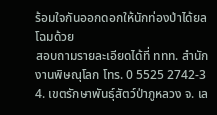ร้อมใจกันออกดอกให้นักท่องป่าได้ยลโฉมด้วย
สอบถามรายละเอียดได้ที่ ททท. สำนักงานพิษณุโลก โทร. 0 5525 2742-3
4. เขตรักษาพันธุ์สัตว์ป่าภูหลวง จ. เล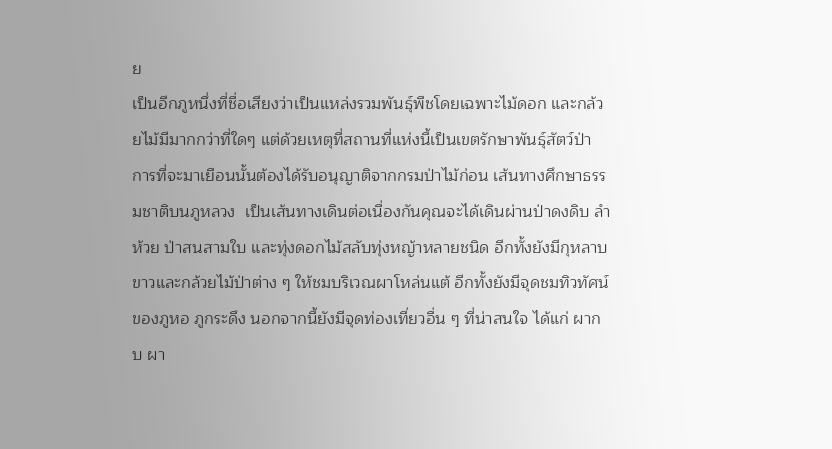ย
เป็นอีกภูหนึ่งที่ชื่อเสียงว่าเป็นแหล่งรวมพันธุ์พืชโดยเฉพาะไม้ดอก และกล้วยไม้มีมากกว่าที่ใดๆ แต่ด้วยเหตุที่สถานที่แห่งนี้เป็นเขตรักษาพันธุ์สัตว์ป่า การที่จะมาเยือนนั้นต้องได้รับอนุญาติจากกรมป่าไม้ก่อน เส้นทางศึกษาธรรมชาติบนภูหลวง  เป็นเส้นทางเดินต่อเนื่องกันคุณจะได้เดินผ่านป่าดงดิบ ลำห้วย ป่าสนสามใบ และทุ่งดอกไม้สลับทุ่งหญ้าหลายชนิด อีกทั้งยังมีกุหลาบขาวและกล้วยไม้ป่าต่าง ๆ ให้ชมบริเวณผาโหล่นแต้ อีกทั้งยังมีจุดชมทิวทัศน์ของภูหอ ภูกระดึง นอกจากนี้ยังมีจุดท่องเที่ยวอื่น ๆ ที่น่าสนใจ ได้แก่ ผากบ ผา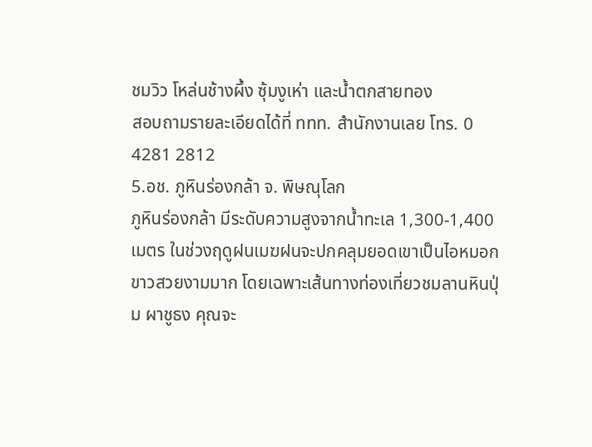ชมวิว โหล่นช้างผึ้ง ซุ้มงูเห่า และน้ำตกสายทอง
สอบถามรายละเอียดได้ที่ ททท. สำนักงานเลย โทร. 0 4281 2812
5.อช. ภูหินร่องกล้า จ. พิษณุโลก
ภูหินร่องกล้า มีระดับความสูงจากน้ำทะเล 1,300-1,400 เมตร ในช่วงฤดูฝนเมฆฝนจะปกคลุมยอดเขาเป็นไอหมอกขาวสวยงามมาก โดยเฉพาะเส้นทางท่องเที่ยวชมลานหินปุ่ม ผาชูธง คุณจะ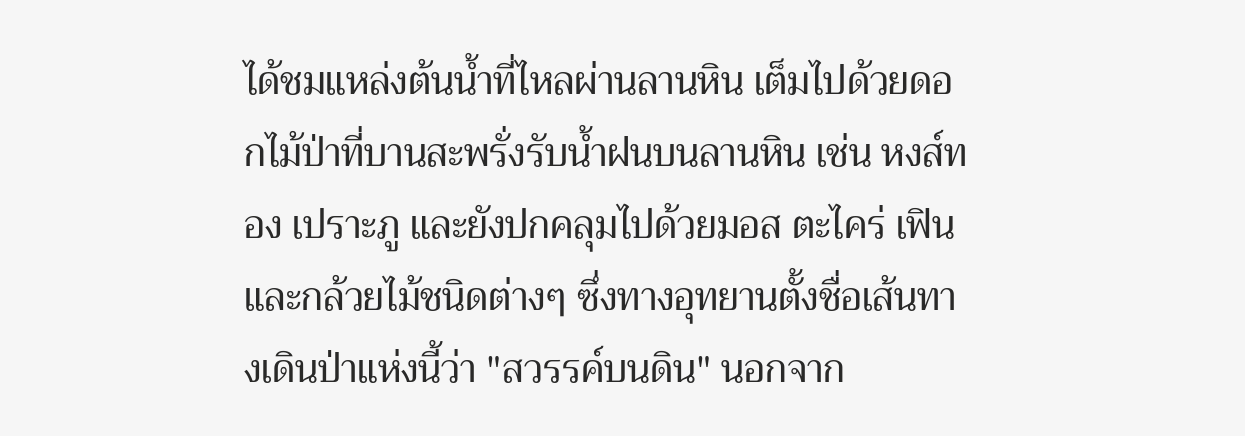ได้ชมแหล่งต้นน้ำที่ไหลผ่านลานหิน เต็มไปด้วยดอกไม้ป่าที่บานสะพรั่งรับน้ำฝนบนลานหิน เช่น หงส์ทอง เปราะภู และยังปกคลุมไปด้วยมอส ตะไคร่ เฟิน และกล้วยไม้ชนิดต่างๆ ซึ่งทางอุทยานตั้งชื่อเส้นทางเดินป่าแห่งนี้ว่า "สวรรค์บนดิน" นอกจาก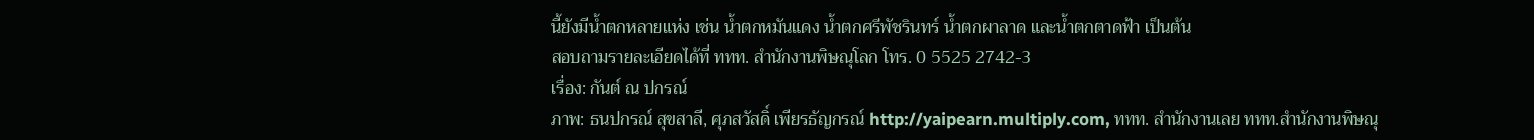นี้ยังมีน้ำตกหลายแห่ง เช่น น้ำตกหมันแดง น้ำตกศรีพัชรินทร์ น้ำตกผาลาด และน้ำตกตาดฟ้า เป็นต้น
สอบถามรายละเอียดได้ที่ ททท. สำนักงานพิษณุโลก โทร. 0 5525 2742-3
เรื่อง: กันต์ ณ ปกรณ์
ภาพ: ธนปกรณ์ สุขสาลี, ศุภสวัสดิ์ เพียรธัญกรณ์ http://yaipearn.multiply.com, ททท. สำนักงานเลย ททท.สำนักงานพิษณุ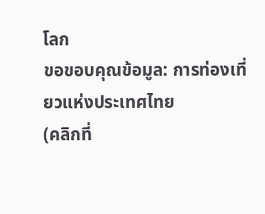โลก
ขอขอบคุณข้อมูล: การท่องเที่ยวแห่งประเทศไทย
(คลิกที่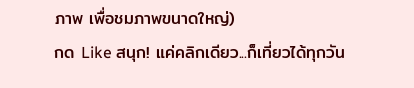ภาพ เพื่อชมภาพขนาดใหญ่)
กด Like สนุก! แค่คลิกเดียว...ก็เที่ยวได้ทุกวัน